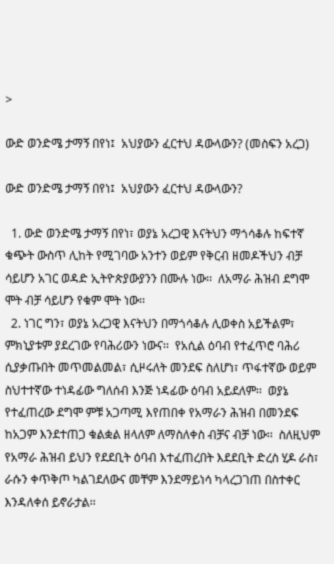>

ውድ ወንድሜ ታማኝ በየነ፤  አህያውን ፈርተህ ዳውላውን? (መስፍን አረጋ)

ውድ ወንድሜ ታማኝ በየነ፤  አህያውን ፈርተህ ዳውላውን?

  1. ውድ ወንድሜ ታማኝ በየነ፣ ወያኔ አረጋዊ እናትህን ማጎሳቆሉ ከፍተኛ ቁጭት ውስጥ ሊከት የሚገባው አንተን ወይም የቅርብ ዘመዶችህን ብቻ ሳይሆን አገር ወዳድ ኢትዮጵያውያንን በሙሉ ነው፡፡  ለአማራ ሕዝብ ደግሞ ሞት ብቻ ሳይሆን የቁም ሞት ነው፡፡
  2. ነገር ግን፣ ወያኔ አረጋዊ እናትህን በማጎሳቆሉ ሊወቀስ አይችልም፣  ምክኒያቱም ያደረገው የባሕሪውን ነውና፡፡  የአሲል ዕባብ የተፈጥሮ ባሕሪ ሲያቃጡበት መጥመልመል፣ ሲዞሩለት መንደፍ ስለሆነ፣ ጥፋተኛው ወይም ስህተተኛው ተነዳፊው ግለሰብ እንጅ ነዳፊው ዕባብ አይደለም፡፡  ወያኔ የተፈጠረው ደግሞ ምቹ አጋጣሚ እየጠበቀ የአማራን ሕዝብ በመንደፍ ከአጋም እንደተጠጋ ቁልቋል ዘላለም ለማስለቀስ ብቻና ብቻ ነው፡፡  ስለዚህም የአማራ ሕዝብ ይህን የደደቢት ዕባብ እተፈጠረበት እደደቢት ድረስ ሂዶ ራስ፣ ራሱን ቀጥቅጦ ካልገደለውና መቸም እንደማይነሳ ካላረጋገጠ በስተቀር እንዳለቀሰ ይኖራታል፡፡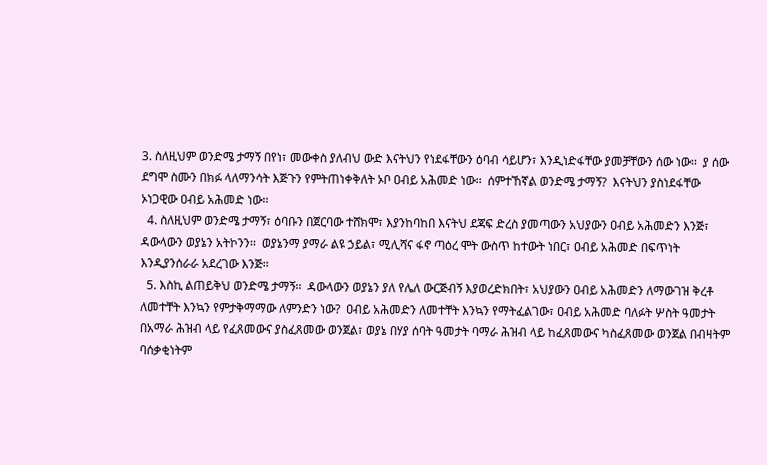3. ስለዚህም ወንድሜ ታማኝ በየነ፣ መውቀስ ያለብህ ውድ እናትህን የነደፋቸውን ዕባብ ሳይሆን፣ እንዲነድፋቸው ያመቻቸውን ሰው ነው፡፡  ያ ሰው ደግሞ ስሙን በክፉ ላለማንሳት እጅጉን የምትጠነቀቅለት ኦቦ ዐብይ አሕመድ ነው፡፡  ሰምተኸኛል ወንድሜ ታማኝ?  እናትህን ያስነደፋቸው ኦነጋዊው ዐብይ አሕመድ ነው፡፡
  4. ስለዚህም ወንድሜ ታማኝ፣ ዕባቡን በጀርባው ተሸክሞ፣ እያንከባከበ እናትህ ደጃፍ ድረስ ያመጣውን አህያውን ዐብይ አሕመድን እንጅ፣  ዳውላውን ወያኔን አትኮንን፡፡  ወያኔንማ ያማራ ልዩ ኃይል፣ ሚሊሻና ፋኖ ጣዕረ ሞት ውስጥ ከተውት ነበር፣ ዐብይ አሕመድ በፍጥነት እንዲያንሰራራ አደረገው እንጅ፡፡
  5. እስኪ ልጠይቅህ ወንድሜ ታማኝ፡፡  ዳውላውን ወያኔን ያለ የሌለ ውርጅብኝ እያወረድክበት፣ አህያውን ዐብይ አሕመድን ለማውገዝ ቅረቶ ለመተቸት እንኳን የምታቅማማው ለምንድን ነው?  ዐብይ አሕመድን ለመተቸት እንኳን የማትፈልገው፣ ዐብይ አሕመድ ባለፉት ሦስት ዓመታት በአማራ ሕዝብ ላይ የፈጸመውና ያስፈጸመው ወንጀል፣ ወያኔ በሃያ ሰባት ዓመታት ባማራ ሕዝብ ላይ ከፈጸመውና ካስፈጸመው ወንጀል በብዛትም ባሰቃቂነትም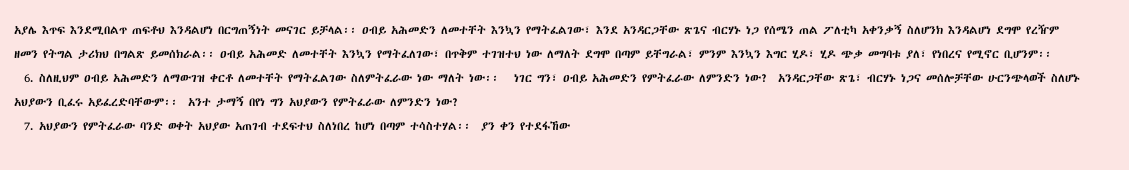አያሌ እጥፍ እንደሚበልጥ ጠፍቶህ እንዳልሆነ በርግጠኝነት መናገር ይቻላል፡፡ ዐብይ አሕመድን ለመተቸት እንኳን የማትፈልገው፣ እንደ አንዳርጋቸው ጽጌና ብርሃኑ ነጋ የሰሜን ጠል ፖለቲካ አቀንቃኝ ስለሆንክ እንዳልሆነ ደግሞ የረዥም ዘመን የትግል ታሪክህ በግልጽ ይመሰክራል፡፡ ዐብይ አሕመድ ለመተቸት እንኳን የማትፈለገው፣ በጥቅም ተገዝተህ ነው ለማለት ደግሞ በጣም ይቸግራል፣ ምንም እንኳን እግር ሂዶ፣ ሂዶ ጭቃ መግባቱ ያለ፣ የነበረና የሚኖር ቢሆንም፡፡
  6. ስለዚህም ዐብይ አሕመድን ለማውገዝ ቀርቶ ለመተቸት የማትፈልገው ስለምትፈራው ነው ማለት ነው፡፡   ነገር ግን፣ ዐብይ አሕመድን የምትፈራው ለምንድን ነው?  አንዳርጋቸው ጽጌ፣ ብርሃኑ ነጋና መሰሎቻቸው ሁርንጭላወች ስለሆኑ አህያውን ቢፈሩ አይፈረድባቸውም፡፡  አንተ ታማኝ በየነ ግን አህያውን የምትፈራው ለምንድን ነው?
  7. አህያውን የምትፈራው ባንድ ወቀት አህያው አጠገብ ተደፍተህ ስለነበረ ከሆነ በጣም ተሳስተሃል፡፡  ያን ቀን የተደፋኸው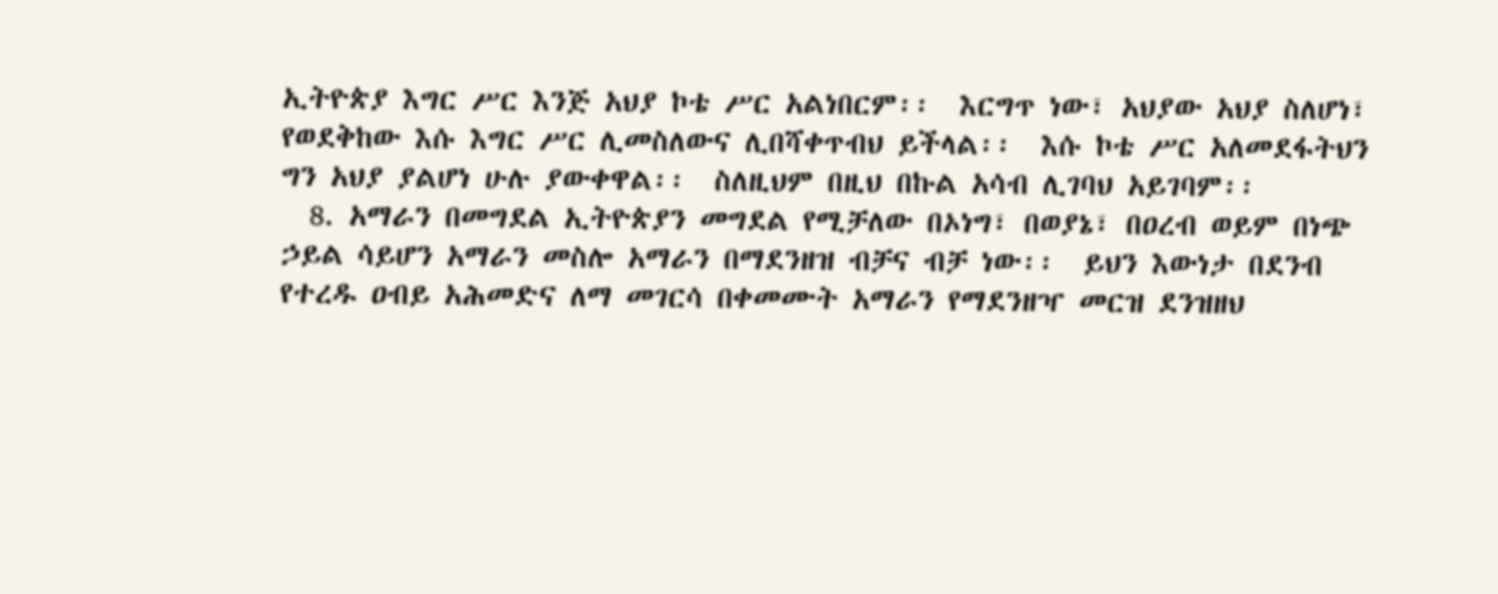ኢትዮጵያ እግር ሥር እንጅ አህያ ኮቴ ሥር አልነበርም፡፡  እርግጥ ነው፣ አህያው አህያ ስለሆነ፣ የወደቅከው እሱ እግር ሥር ሊመስለውና ሊበሻቀጥብህ ይችላል፡፡  እሱ ኮቴ ሥር አለመደፋትህን ግን አህያ ያልሆነ ሁሉ ያውቀዋል፡፡  ስለዚህም በዚህ በኩል አሳብ ሊገባህ አይገባም፡፡
  8. አማራን በመግደል ኢትዮጵያን መግደል የሚቻለው በኦነግ፣ በወያኔ፣ በዐረብ ወይም በነጭ ኃይል ሳይሆን አማራን መስሎ አማራን በማደንዘዝ ብቻና ብቻ ነው፡፡  ይህን እውነታ በደንብ የተረዱ ዐብይ አሕመድና ለማ መገርሳ በቀመሙት አማራን የማደንዘዣ መርዝ ደንዝዘህ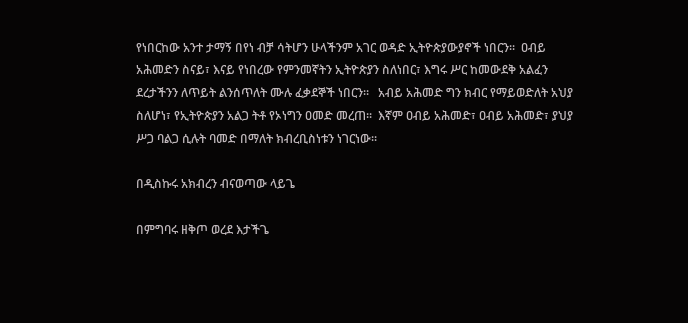የነበርከው አንተ ታማኝ በየነ ብቻ ሳትሆን ሁላችንም አገር ወዳድ ኢትዮጵያውያኖች ነበርን፡፡  ዐብይ አሕመድን ስናይ፣ እናይ የነበረው የምንመኛትን ኢትዮጵያን ስለነበር፣ እግሩ ሥር ከመውደቅ አልፈን ደረታችንን ለጥይት ልንሰጥለት ሙሉ ፈቃደኞች ነበርን፡፡   አብይ አሕመድ ግን ክብር የማይወድለት አህያ ስለሆነ፣ የኢትዮጵያን አልጋ ትቶ የኦነግን ዐመድ መረጠ፡፡  እኛም ዐብይ አሕመድ፣ ዐብይ አሕመድ፣ ያህያ ሥጋ ባልጋ ሲሉት ባመድ በማለት ክብረቢስነቱን ነገርነው፡፡

በዲስኩሩ አክብረን ብናወጣው ላይጌ

በምግባሩ ዘቅጦ ወረደ እታችጌ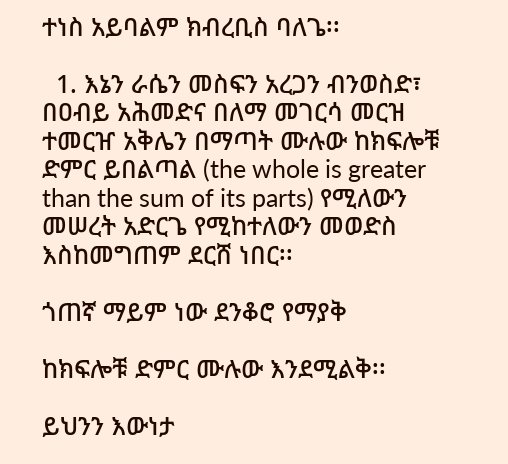ተነስ አይባልም ክብረቢስ ባለጌ፡፡

  1. እኔን ራሴን መስፍን አረጋን ብንወስድ፣ በዐብይ አሕመድና በለማ መገርሳ መርዝ ተመርዠ አቅሌን በማጣት ሙሉው ከክፍሎቹ ድምር ይበልጣል (the whole is greater than the sum of its parts) የሚለውን መሠረት አድርጌ የሚከተለውን መወድስ እስከመግጠም ደርሸ ነበር፡፡

ጎጠኛ ማይም ነው ደንቆሮ የማያቅ

ከክፍሎቹ ድምር ሙሉው እንደሚልቅ፡፡

ይህንን እውነታ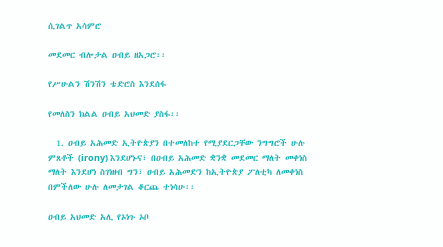ሲገልጥ አሳምሮ

መደመር ብሎታል ዐብይ ዘአጋሮ፡፡

የሥሁልን ሽንሽን ቴድሮስ እንደሰፋ

የመለስን ክልል ዐብይ አህመድ ያስፋ፡፡

  1. ዐብይ አሕመድ ኢትዮጵያን በተመለከተ የሚያደርጋቸው ንግግሮች ሁሉ ምጸቶች (irony) እንደሆኑና፣ በዐብይ አሕመድ ቋንቋ መደመር ማለት መቀነስ ማለት እንደሆነ ስገነዘብ ግን፣ ዐብይ አሕመድን ከኢትዮጵያ ፖለቲካ ለመቀነስ በምችለው ሁሉ ለመታገል ቆርጨ ተነሳሁ፡፡

ዐብይ አህመድ አሊ የኦነጉ ኦቦ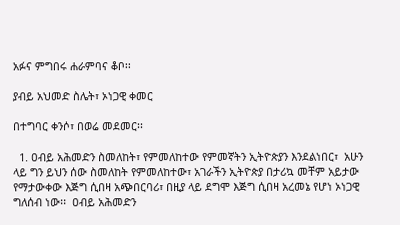አፉና ምግበሩ ሐራምባና ቆቦ፡፡

ያብይ አህመድ ስሌት፣ ኦነጋዊ ቀመር

በተግባር ቀንሶ፣ በወሬ መደመር፡፡

  1. ዐብይ አሕመድን ስመለከት፣ የምመለከተው የምመኛትን ኢትዮጵያን እንደልነበር፣  አሁን ላይ ግን ይህን ሰው ስመለከት የምመለከተው፣ አገራችን ኢትዮጵያ በታሪኳ መቸም አይታው የማታውቀው እጅግ ሲበዛ አጭበርባሪ፣ በዚያ ላይ ደግሞ እጅግ ሲበዛ አረመኔ የሆነ ኦነጋዊ ግለሰብ ነው፡፡  ዐብይ አሕመድን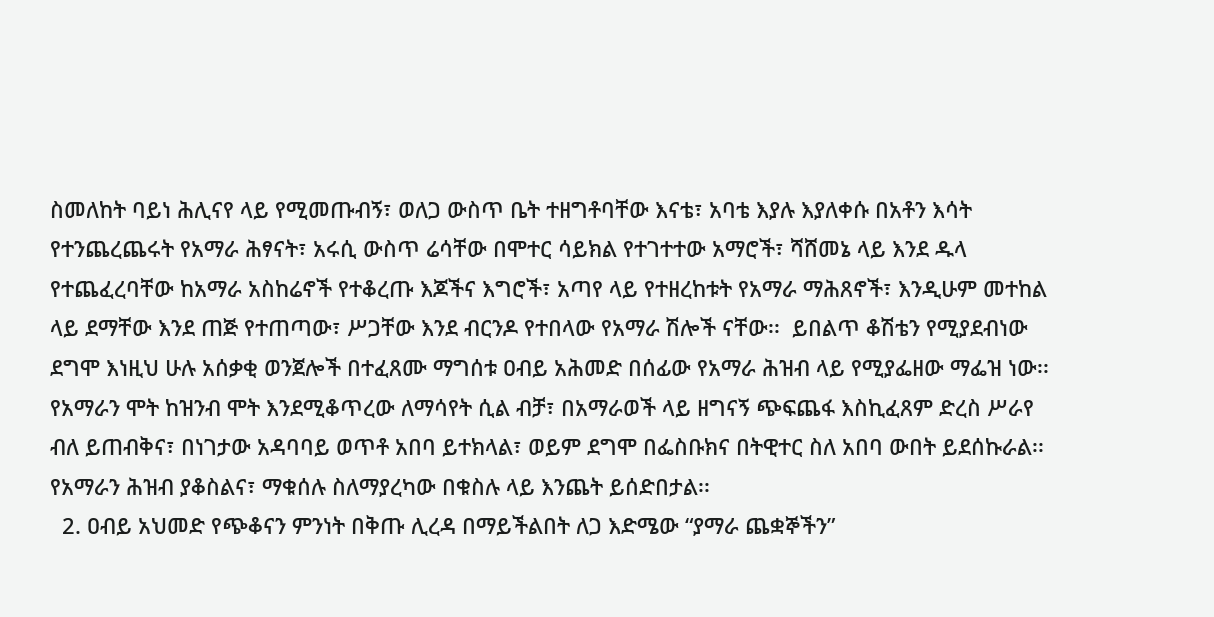ስመለከት ባይነ ሕሊናየ ላይ የሚመጡብኝ፣ ወለጋ ውስጥ ቤት ተዘግቶባቸው እናቴ፣ አባቴ እያሉ እያለቀሱ በአቶን እሳት የተንጨረጨሩት የአማራ ሕፃናት፣ አሩሲ ውስጥ ሬሳቸው በሞተር ሳይክል የተገተተው አማሮች፣ ሻሸመኔ ላይ እንደ ዱላ የተጨፈረባቸው ከአማራ አስከሬኖች የተቆረጡ እጆችና እግሮች፣ አጣየ ላይ የተዘረከቱት የአማራ ማሕጸኖች፣ እንዲሁም መተከል ላይ ደማቸው እንደ ጠጅ የተጠጣው፣ ሥጋቸው እንደ ብርንዶ የተበላው የአማራ ሽሎች ናቸው፡፡  ይበልጥ ቆሽቴን የሚያደብነው ደግሞ እነዚህ ሁሉ አሰቃቂ ወንጀሎች በተፈጸሙ ማግሰቱ ዐብይ አሕመድ በሰፊው የአማራ ሕዝብ ላይ የሚያፌዘው ማፌዝ ነው፡፡ የአማራን ሞት ከዝንብ ሞት እንደሚቆጥረው ለማሳየት ሲል ብቻ፣ በአማራወች ላይ ዘግናኝ ጭፍጨፋ እስኪፈጸም ድረስ ሥራየ ብለ ይጠብቅና፣ በነገታው አዳባባይ ወጥቶ አበባ ይተክላል፣ ወይም ደግሞ በፌስቡክና በትዊተር ስለ አበባ ውበት ይደሰኩራል፡፡  የአማራን ሕዝብ ያቆስልና፣ ማቁሰሉ ስለማያረካው በቁስሉ ላይ እንጨት ይሰድበታል፡፡
  2. ዐብይ አህመድ የጭቆናን ምንነት በቅጡ ሊረዳ በማይችልበት ለጋ እድሜው “ያማራ ጨቋኞችን”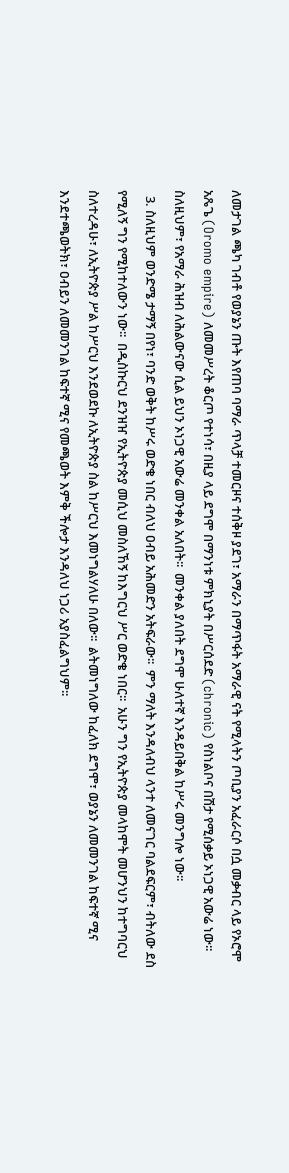ለመታገል ጫካ ገብቶ የወያኔን ጡት እየጠባ ባማራ ጥላቻ ተመርዞና ተሰቅዞ ያደገ፣ አማራን በማጥፋት አማራዊ ናት የሚላትን ጦቢያን አፈራርሶ በሷ መቃብር ላይ የኦሮሞ አጼጌ (Oromo empire) ለመመሥረት ቆርጦ የተነሳ፣ በዚያ ላይ ደግሞ በማንነቱ ምክኒያት በሥርሰደድ (chronic) የስነልቦና በሽታ የሚሰቃይ ኦነጋዊ አውሬ ነው፡፡  ስለዚህም፣ የአማራ ሕዝብ ለሕልውናው ሲል ይህን ኦነጋዊ አውሬ መንቀል አለበት፡፡  መንቀል ያለበት ደግሞ ሁለተኛ እንዳይበቅል ከሥሩ መንግሎ ነው፡፡
  3. ስለዚህም ወንድሜ ታማኝ በየነ፣ ባንድ ወቅት ከሥሩ ወድቄ ነበር ብለህ ዐብይ አሕመድን አትፍራው፡፡  ምን ማለት እንዳለብህ ላንተ ለመናገር ባልደፍርም፣ ብትለው ደስ የሚለኝ ግን የሚከተለውን ነው፡፡  በዲስኩርህ ደንዝዠ የኢትዮጵያ መሲህ መስለኸኝ ከእግርህ ሥር ወድቄ ነበር፡፡  አሁን ግን የኢትዮጵያ መላከሞት መሆንህን ከተግባርህ ስለተረዳሁ፣ ለኢትዮጵያ ሥል ከሥርህ እንደወደኩ ለኢትዮጵያ ስል ከሥርህ እመነግልሃለሁ በለው፡፡  ልትመነግለው ከፈለክ ደግሞ፣ ወያኔን ለመመንገል ከፍተኛ ሚና እንደተጫወትክ፣ ዐብይን ለመመንገል ከፍተኛ ሚና የመጫወት እምቅ ችሎታ እንዳለህ ነጋሪ አያስፈልግህም፡፡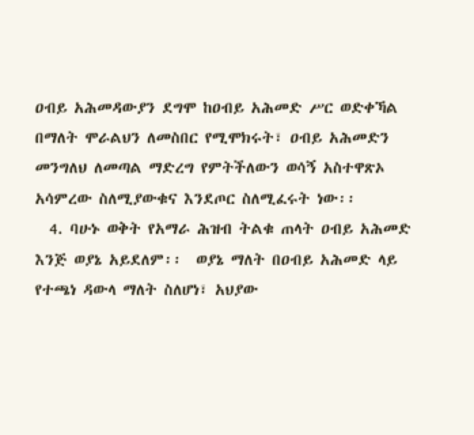ዐብይ አሕመዳውያን ደግሞ ከዐብይ አሕመድ ሥር ወድቀኻል በማለት ሞራልህን ለመስበር የሚሞክሩት፣ ዐብይ አሕመድን መንግለህ ለመጣል ማድረግ የምትችለውን ወሳኝ አስተዋጽኦ አሳምረው ስለሚያውቁና እንደጦር ስለሚፈሩት ነው፡፡
  4. ባሁኑ ወቅት የአማራ ሕዝብ ትልቁ ጠላት ዐብይ አሕመድ እንጅ ወያኔ አይደለም፡፡  ወያኔ ማለት በዐብይ አሕመድ ላይ የተጫነ ዳውላ ማለት ስለሆነ፣ አህያው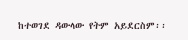ከተወገደ ዳውላው የትም አይደርስም፡፡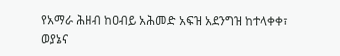የአማራ ሕዘብ ከዐብይ አሕመድ አፍዝ አደንግዝ ከተላቀቀ፣ ወያኔና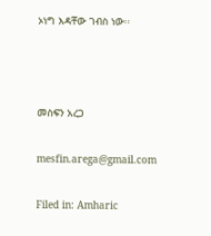ኦነግ እዳቸው ገብስ ነው፡፡



መስፍን አረጋ

mesfin.arega@gmail.com

Filed in: Amharic